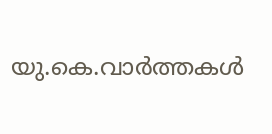യു.കെ.വാര്‍ത്തകള്‍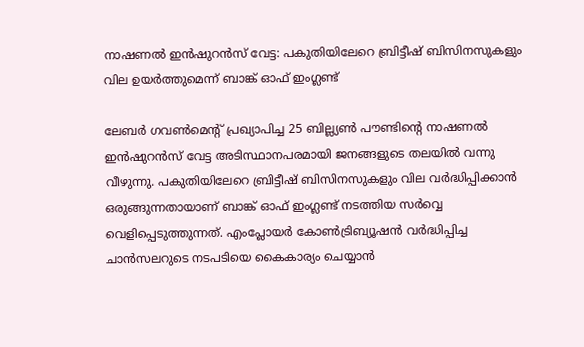നാഷണല്‍ ഇന്‍ഷുറന്‍സ് വേട്ട: പകുതിയിലേറെ ബ്രിട്ടീഷ് ബിസിനസുകളും വില ഉയര്‍ത്തുമെന്ന് ബാങ്ക് ഓഫ് ഇംഗ്ലണ്ട്

ലേബര്‍ ഗവണ്‍മെന്റ് പ്രഖ്യാപിച്ച 25 ബില്ല്യണ്‍ പൗണ്ടിന്റെ നാഷണല്‍ ഇന്‍ഷുറന്‍സ് വേട്ട അടിസ്ഥാനപരമായി ജനങ്ങളുടെ തലയില്‍ വന്നു വീഴുന്നു. പകുതിയിലേറെ ബ്രിട്ടീഷ് ബിസിനസുകളും വില വര്‍ദ്ധിപ്പിക്കാന്‍ ഒരുങ്ങുന്നതായാണ് ബാങ്ക് ഓഫ് ഇംഗ്ലണ്ട് നടത്തിയ സര്‍വ്വെ വെളിപ്പെടുത്തുന്നത്. എംപ്ലോയര്‍ കോണ്‍ട്രിബ്യൂഷന്‍ വര്‍ദ്ധിപ്പിച്ച ചാന്‍സലറുടെ നടപടിയെ കൈകാര്യം ചെയ്യാന്‍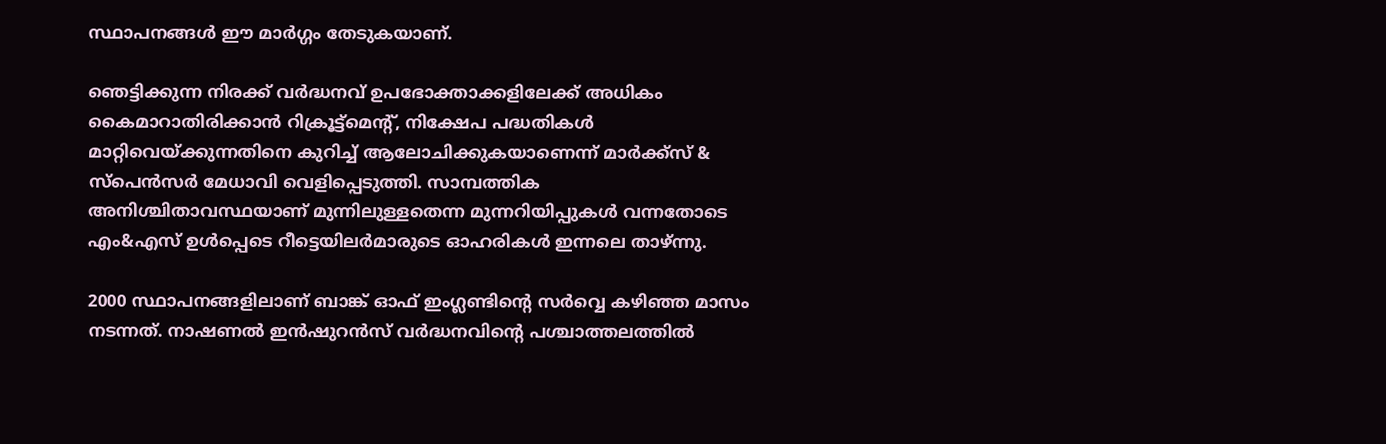സ്ഥാപനങ്ങള്‍ ഈ മാര്‍ഗ്ഗം തേടുകയാണ്.

ഞെട്ടിക്കുന്ന നിരക്ക് വര്‍ദ്ധനവ് ഉപഭോക്താക്കളിലേക്ക് അധികം കൈമാറാതിരിക്കാന്‍ റിക്രൂട്ട്‌മെന്റ്, നിക്ഷേപ പദ്ധതികള്‍ മാറ്റിവെയ്ക്കുന്നതിനെ കുറിച്ച് ആലോചിക്കുകയാണെന്ന് മാര്‍ക്ക്‌സ് & സ്‌പെന്‍സര്‍ മേധാവി വെളിപ്പെടുത്തി. സാമ്പത്തിക അനിശ്ചിതാവസ്ഥയാണ് മുന്നിലുള്ളതെന്ന മുന്നറിയിപ്പുകള്‍ വന്നതോടെ എം&എസ് ഉള്‍പ്പെടെ റീട്ടെയിലര്‍മാരുടെ ഓഹരികള്‍ ഇന്നലെ താഴ്ന്നു.

2000 സ്ഥാപനങ്ങളിലാണ് ബാങ്ക് ഓഫ് ഇംഗ്ലണ്ടിന്റെ സര്‍വ്വെ കഴിഞ്ഞ മാസം നടന്നത്. നാഷണല്‍ ഇന്‍ഷുറന്‍സ് വര്‍ദ്ധനവിന്റെ പശ്ചാത്തലത്തില്‍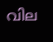വില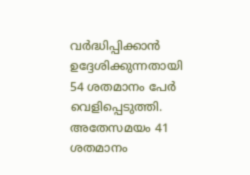വര്‍ദ്ധിപ്പിക്കാന്‍ ഉദ്ദേശിക്കുന്നതായി 54 ശതമാനം പേര്‍ വെളിപ്പെടുത്തി. അതേസമയം 41 ശതമാനം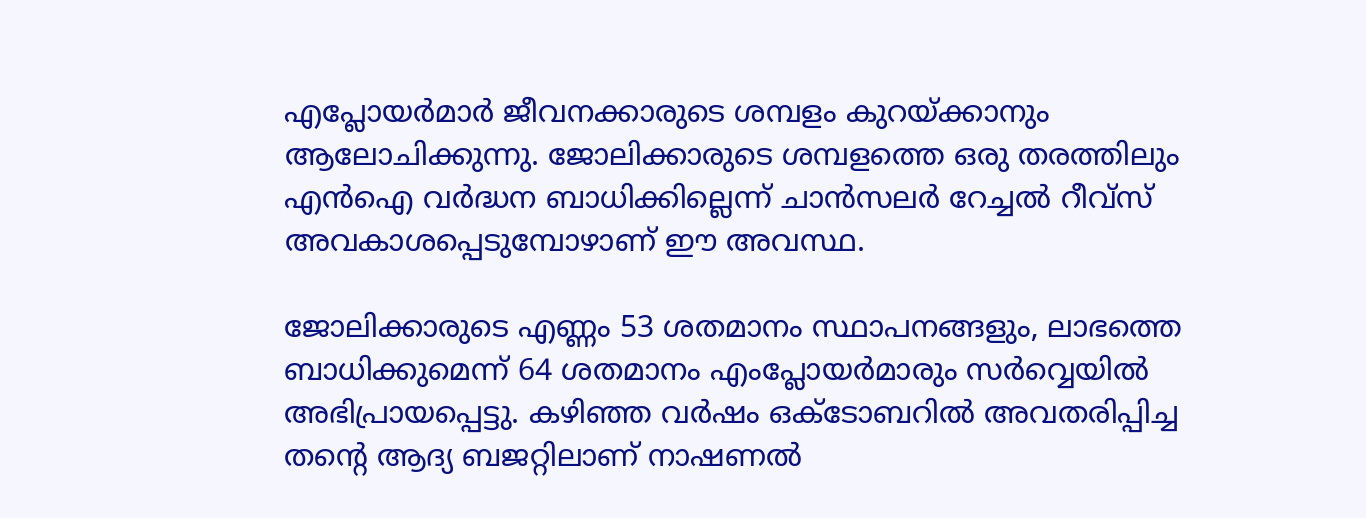എപ്ലോയര്‍മാര്‍ ജീവനക്കാരുടെ ശമ്പളം കുറയ്ക്കാനും ആലോചിക്കുന്നു. ജോലിക്കാരുടെ ശമ്പളത്തെ ഒരു തരത്തിലും എന്‍ഐ വര്‍ദ്ധന ബാധിക്കില്ലെന്ന് ചാന്‍സലര്‍ റേച്ചല്‍ റീവ്‌സ് അവകാശപ്പെടുമ്പോഴാണ് ഈ അവസ്ഥ.

ജോലിക്കാരുടെ എണ്ണം 53 ശതമാനം സ്ഥാപനങ്ങളും, ലാഭത്തെ ബാധിക്കുമെന്ന് 64 ശതമാനം എംപ്ലോയര്‍മാരും സര്‍വ്വെയില്‍ അഭിപ്രായപ്പെട്ടു. കഴിഞ്ഞ വര്‍ഷം ഒക്ടോബറില്‍ അവതരിപ്പിച്ച തന്റെ ആദ്യ ബജറ്റിലാണ് നാഷണല്‍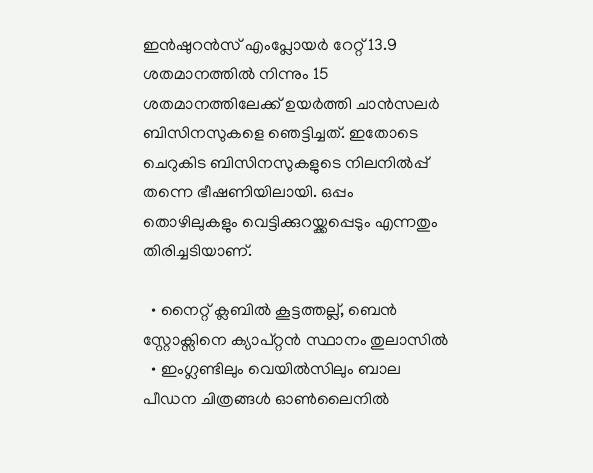ഇന്‍ഷുറന്‍സ് എംപ്ലോയര്‍ റേറ്റ് 13.9 ശതമാനത്തില്‍ നിന്നും 15 ശതമാനത്തിലേക്ക് ഉയര്‍ത്തി ചാന്‍സലര്‍ ബിസിനസുകളെ ഞെട്ടിച്ചത്. ഇതോടെ ചെറുകിട ബിസിനസുകളുടെ നിലനില്‍പ്പ് തന്നെ ഭീഷണിയിലായി. ഒപ്പം തൊഴിലുകളും വെട്ടിക്കുറയ്ക്കപ്പെടും എന്നതും തിരിച്ചടിയാണ്.

  • നൈറ്റ് ക്ലബില്‍ കൂട്ടത്തല്ല്, ബെന്‍ സ്റ്റോക്സിനെ ക്യാപ്റ്റന്‍ സ്ഥാനം തുലാസില്‍
  • ഇംഗ്ലണ്ടിലും വെയില്‍സിലും ബാല പീഡന ചിത്രങ്ങള്‍ ഓണ്‍ലൈനില്‍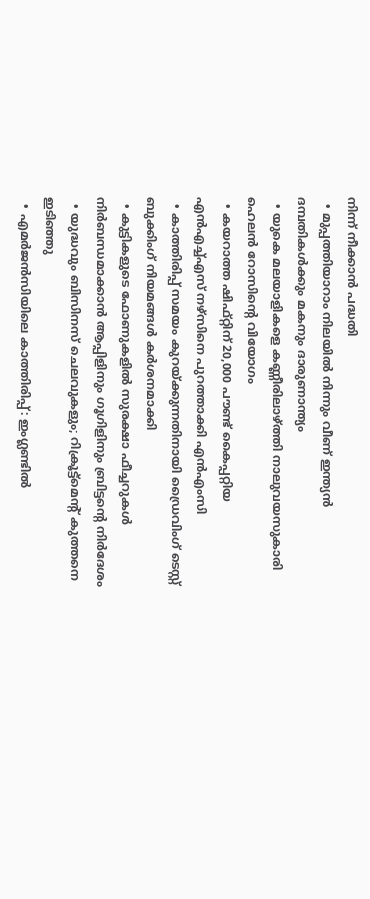നിന്ന് നീക്കാന്‍ പദ്ധതി
  • മുപ്പത്തിയാറാം നിലയില്‍ നിന്നും വീണ് ഇന്ത്യന്‍ ദമ്പതികള്‍ക്കും മകനും ദാരുണാന്ത്യം
  • യുകെ മലയാളികളെ കണ്ണീരിലാഴ്ത്തി നാലുവയസുകാരി ഹെലന്‍ റോസിന്റെ വിയോഗം
  • കയറാത്ത ഷിഫ്റ്റിന് 20,000 പൗണ്ട് കൈപ്പറ്റിയ എന്‍എച്ച്എസ് നഴ്‌സിനെ പുറത്താക്കി എന്‍എംസി
  • കാത്തിരിപ്പ് സമയം കുറയ്ക്കുന്നതിനായി ഡ്രൈവിംഗ് ടെസ്റ്റ് ബുക്കിംഗ് നിയമങ്ങള്‍ കര്‍ശനമാക്കി
  • കുട്ടികളുടെ ഫോണുകളില്‍ സുരക്ഷാ ഫീച്ചറുകള്‍ നിര്‍ബന്ധമാക്കാന്‍ ആപ്പിളിനും ഗൂഗിളിനും ബ്രിട്ടന്റെ നിര്‍ദേശം
  • യുദ്ധവും ബിസിനസ് ചെലവുകളും; റിക്രൂട്ട്‌മെന്റ് കുത്തനെ ഇടിഞ്ഞു
  • എമര്‍ജന്‍സിയിലെ കാത്തിരിപ്പ്: ഇംഗ്ലണ്ടില്‍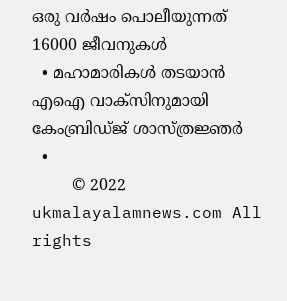ഒരു വര്‍ഷം പൊലീയുന്നത് 16000 ജീവനുകള്‍
  • മഹാമാരികള്‍ തടയാന്‍ എഐ വാക്‌സിനുമായി കേംബ്രിഡ്ജ് ശാസ്ത്രജ്ഞര്‍
  •
        © 2022 ukmalayalamnews.com All rights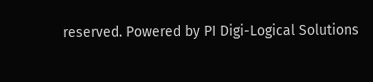reserved. Powered by PI Digi-Logical Solutions